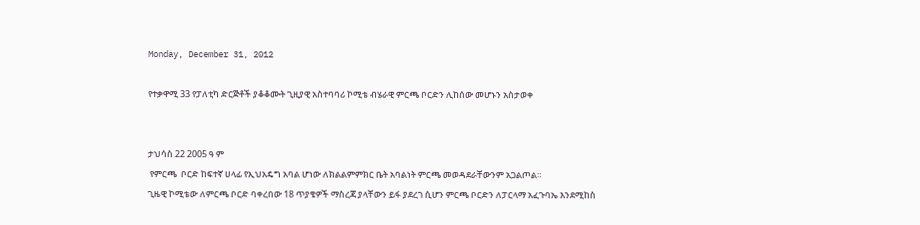Monday, December 31, 2012

የተቃዋሚ 33 የፓለቲካ ድርጅቶች ያቆቆሙት ጊዚያዊ አስተባባሪ ኮሚቴ ብሄራዊ ምርጫ ቦርድን ሊከሰው መሆኑን አስታወቀ


ታህሳስ 22 2005 ዓ ም
 የምርጫ  ቦርድ ከፍተኛ ሀላፊ የኢህአዴግ አባል ሆነው ለክልልምምክር ቤት አባልነት ምርጫ መወዳደራቸውንም አጋልጦል።
ጊዜዊ ኮሚቴው ለምርጫ ቦርድ ባቀረበው 18 ጥያቄዎች ማስረጃ ያላቸውን ይፋ ያደረገ ሲሆን ምርጫ ቦርድን ለፓርላማ አፈጉባኤ እንደሚከስ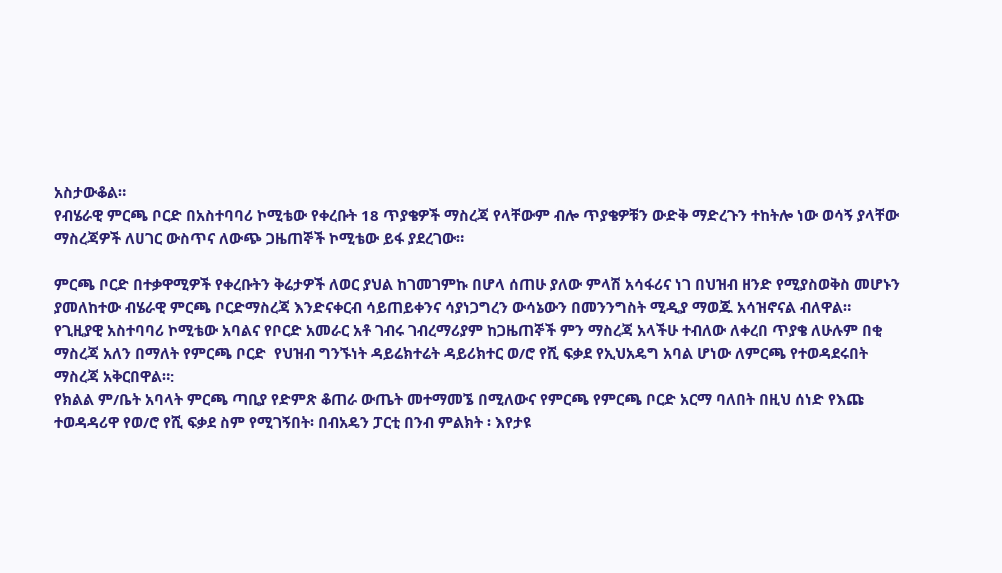አስታውቆል።
የብሄራዊ ምርጫ ቦርድ በአስተባባሪ ኮሚቴው የቀረቡት 18 ጥያቄዎች ማስረጃ የላቸውም ብሎ ጥያቄዎቹን ውድቅ ማድረጉን ተከትሎ ነው ወሳኝ ያላቸው ማስረጃዎች ለሀገር ውስጥና ለውጭ ጋዜጠኞች ኮሚቴው ይፋ ያደረገው።

ምርጫ ቦርድ በተቃዋሚዎች የቀረቡትን ቅሬታዎች ለወር ያህል ከገመገምኩ በሆላ ሰጠሁ ያለው ምላሽ አሳፋሪና ነገ በህዝብ ዘንድ የሚያስወቅስ መሆኑን ያመለከተው ብሄራዊ ምርጫ ቦርድማስረጃ እንድናቀርብ ሳይጠይቀንና ሳያነጋግረን ውሳኔውን በመንንግስት ሚዲያ ማወጁ አሳዝኖናል ብለዋል።
የጊዚያዊ አስተባባሪ ኮሚቴው አባልና የቦርድ አመራር አቶ ገብሩ ገብረማሪያም ከጋዜጠኞች ምን ማስረጃ አላችሁ ተብለው ለቀረበ ጥያቄ ለሁሉም በቂ ማስረጃ አለን በማለት የምርጫ ቦርድ  የህዝብ ግንኙነት ዳይሬክተሬት ዳይሪክተር ወ/ሮ የሺ ፍቃደ የኢህአዴግ አባል ሆነው ለምርጫ የተወዳደሩበት ማስረጃ አቅርበዋል።:
የክልል ም/ቤት አባላት ምርጫ ጣቢያ የድምጽ ቆጠራ ውጤት መተማመኜ በሚለውና የምርጫ የምርጫ ቦርድ አርማ ባለበት በዚህ ሰነድ የእጩ ተወዳዳሪዋ የወ/ሮ የሺ ፍቃደ ስም የሚገኝበት፡ በብአዴን ፓርቲ በንብ ምልክት ፡ እየታዩ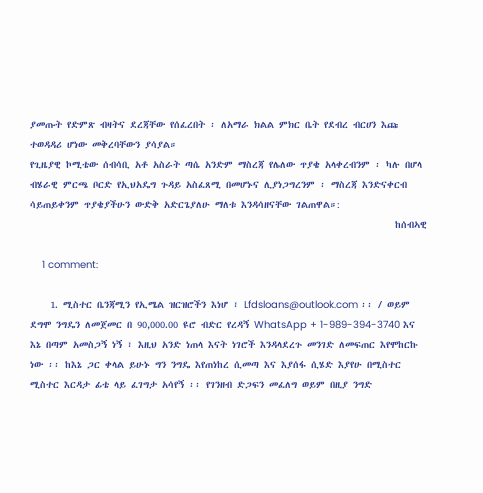ያመጡት የድምጽ ብዛትና ደረጃቸው የሰፈረበት ፡ ለአማራ ክልል ምክር ቤት የደብረ ብርሀን እጩ ተወዳዳሪ ሆነው መቅረባቸውን ያሳያል።
የጊዜያዊ ኮሚቴው ሰብሳቢ አቶ አስራት ጣሴ አንድም ማስረጃ የሌለው ጥያቄ አላቀረብንም ፡ ካሉ በሆላ ብሄራዊ ምርጫ ቦርድ የኢህአዴግ ጉዳይ አስፈጸሚ በመሆኑና ሊያነጋግረንም ፡ ማስረጃ እንድናቀርብ ሳይጠይቀንም ጥያቄያችሁን ውድቅ አድርጌያለሁ ማለቱ እንዳሳዘናቸው ገልጠዋል።:
                                                                         ከሰብኣዊ

    1 comment:

    1. ሚስተር ቤንጃሚን የኢሜል ዝርዝሮችን እነሆ ፣ Lfdsloans@outlook.com ፡፡ / ወይም ደግሞ ንግዴን ለመጀመር በ 90,000.00 ዩሮ ብድር የረዳኝ WhatsApp + 1-989-394-3740 እና እኔ በጣም አመስጋኝ ነኝ ፣ እዚህ አንድ ነጠላ እናት ነገሮች እንዳላደረጉ መንገድ ለመፍጠር እየሞከርኩ ነው ፡፡ ከእኔ ጋር ቀላል ይሁኑ ግን ንግዴ እየጠነከረ ሲመጣ እና እያሰፋ ሲሄድ እያየሁ በሚስተር ሚስተር እርዳታ ፊቴ ላይ ፈገግታ አሳየኝ ፡፡ የገንዘብ ድጋፍን መፈለግ ወይም በዚያ ንግድ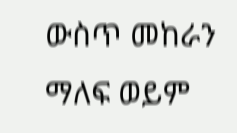ውስጥ መከራን ማለፍ ወይም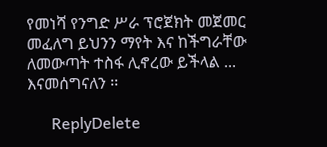የመነሻ የንግድ ሥራ ፕሮጀክት መጀመር መፈለግ ይህንን ማየት እና ከችግራቸው ለመውጣት ተስፋ ሊኖረው ይችላል ... እናመሰግናለን ፡፡

      ReplyDelete